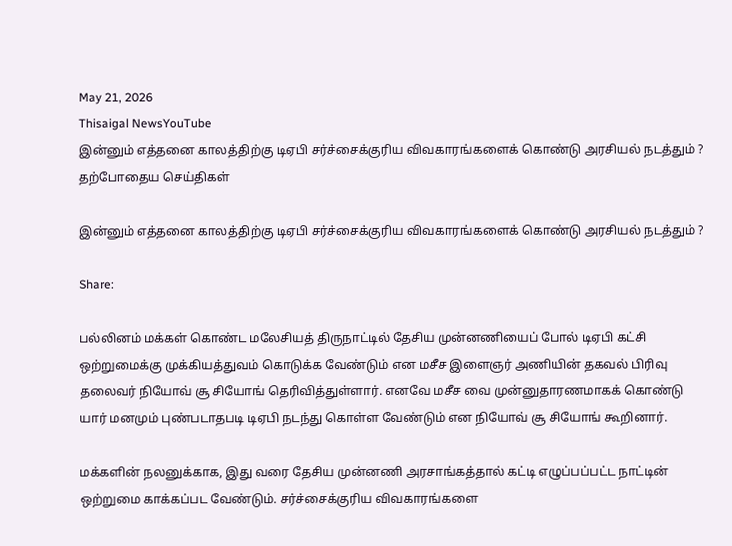May 21, 2026
Thisaigal NewsYouTube
இன்னும் எத்தனை காலத்திற்கு டிஏபி சர்ச்சைக்குரிய விவகாரங்களைக் கொண்டு அரசியல் நடத்தும் ?
தற்போதைய செய்திகள்

இன்னும் எத்தனை காலத்திற்கு டிஏபி சர்ச்சைக்குரிய விவகாரங்களைக் கொண்டு அரசியல் நடத்தும் ?

Share:

பல்லினம் மக்கள் கொண்ட மலேசியத் திருநாட்டில் தேசிய முன்னணியைப் போல் டிஏபி கட்சி ஒற்றுமைக்கு முக்கியத்துவம் கொடுக்க வேண்டும் என மசீச இளைஞர் அணியின் தகவல் பிரிவு தலைவர் நியோவ் சூ சியோங் தெரிவித்துள்ளார். எனவே மசீச வை முன்னுதாரணமாகக் கொண்டு யார் மனமும் புண்படாதபடி டிஏபி நடந்து கொள்ள வேண்டும் என நியோவ் சூ சியோங் கூறினார்.

மக்களின் நலனுக்காக, இது வரை தேசிய முன்னணி அரசாங்கத்தால் கட்டி எழுப்பப்பட்ட நாட்டின் ஒற்றுமை காக்கப்பட வேண்டும். சர்ச்சைக்குரிய விவகாரங்களை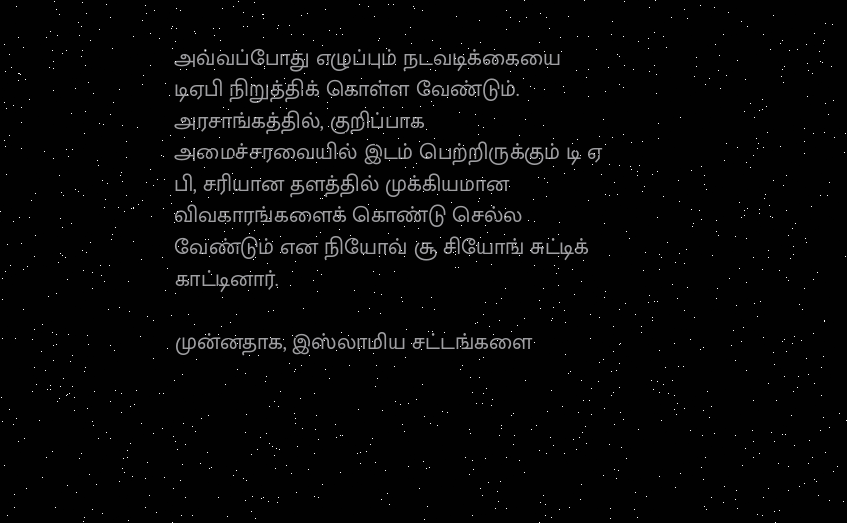அவ்வப்போது எழுப்பும் நடவடிக்கையை டிஏபி நிறுத்திக் கொள்ள வேண்டும். அரசாங்கத்தில், குறிப்பாக அமைச்சரவையில் இடம் பெற்றிருக்கும் டி ஏ பி, சரியான தளத்தில் முக்கியமான விவகாரங்களைக் கொண்டு செல்ல வேண்டும் என நியோவ் சூ சியோங் சுட்டிக் காட்டினார்.

முன்னதாக, இஸ்லாமிய சட்டங்களை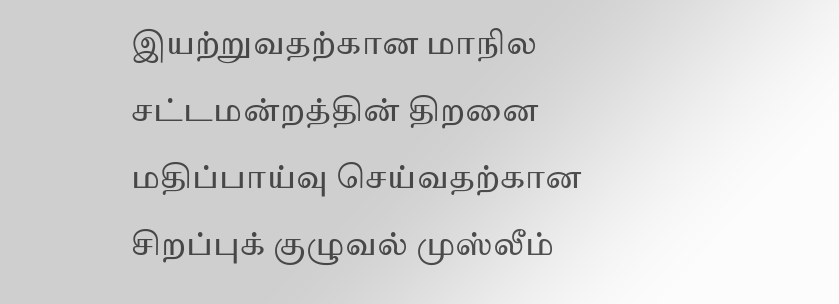இயற்றுவதற்கான மாநில சட்டமன்றத்தின் திறனை மதிப்பாய்வு செய்வதற்கான சிறப்புக் குழுவல் முஸ்லீம்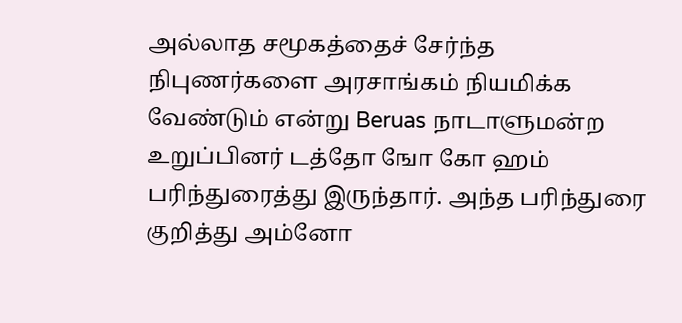அல்லாத சமூகத்தைச் சேர்ந்த நிபுணர்களை அரசாங்கம் நியமிக்க வேண்டும் என்று Beruas நாடாளுமன்ற உறுப்பினர் டத்தோ ஙோ கோ ஹம் பரிந்துரைத்து இருந்தார். அந்த பரிந்துரை குறித்து அம்னோ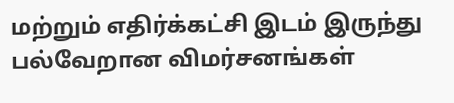மற்றும் எதிர்க்கட்சி இடம் இருந்து பல்வேறான விமர்சனங்கள்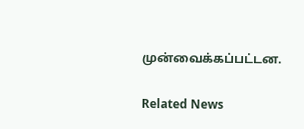முன்வைக்கப்பட்டன.

Related News